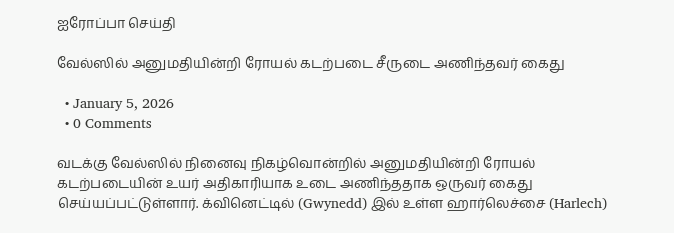ஐரோப்பா செய்தி

வேல்ஸில் அனுமதியின்றி ரோயல் கடற்படை சீருடை அணிந்தவர் கைது

  • January 5, 2026
  • 0 Comments

வடக்கு வேல்ஸில் நினைவு நிகழ்வொன்றில் அனுமதியின்றி ரோயல் கடற்படையின் உயர் அதிகாரியாக உடை அணிந்ததாக ஒருவர் கைது செய்யப்பட்டுள்ளார். க்வினெட்டில் (Gwynedd) இல் உள்ள ஹார்லெச்சை (Harlech)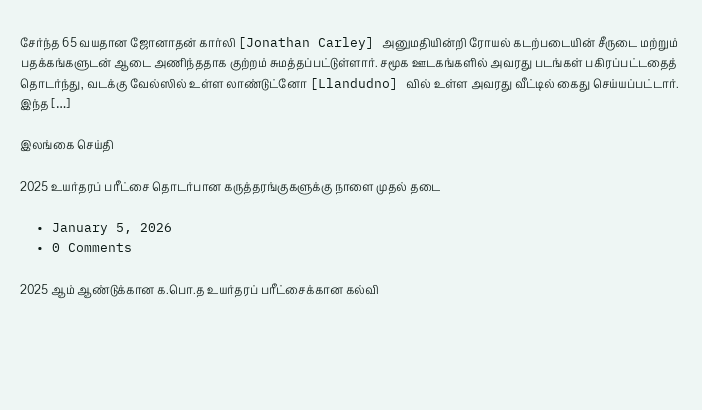சேர்ந்த 65 வயதான ஜோனாதன் கார்லி [Jonathan Carley] அனுமதியின்றி ரோயல் கடற்படையின் சீருடை மற்றும் பதக்கங்களுடன் ஆடை அணிந்ததாக குற்றம் சுமத்தப்பட்டுள்ளார். சமூக ஊடகங்களில் அவரது படங்கள் பகிரப்பட்டதைத் தொடர்ந்து, வடக்கு வேல்ஸில் உள்ள லாண்டுட்னோ [Llandudno] வில் உள்ள அவரது வீட்டில் கைது செய்யப்பட்டார். இந்த […]

இலங்கை செய்தி

2025 உயர்தரப் பரீட்சை தொடர்பான கருத்தரங்குகளுக்கு நாளை முதல் தடை

  • January 5, 2026
  • 0 Comments

2025 ஆம் ஆண்டுக்கான க.பொ.த உயர்தரப் பரீட்சைக்கான கல்வி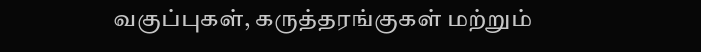வகுப்புகள், கருத்தரங்குகள் மற்றும்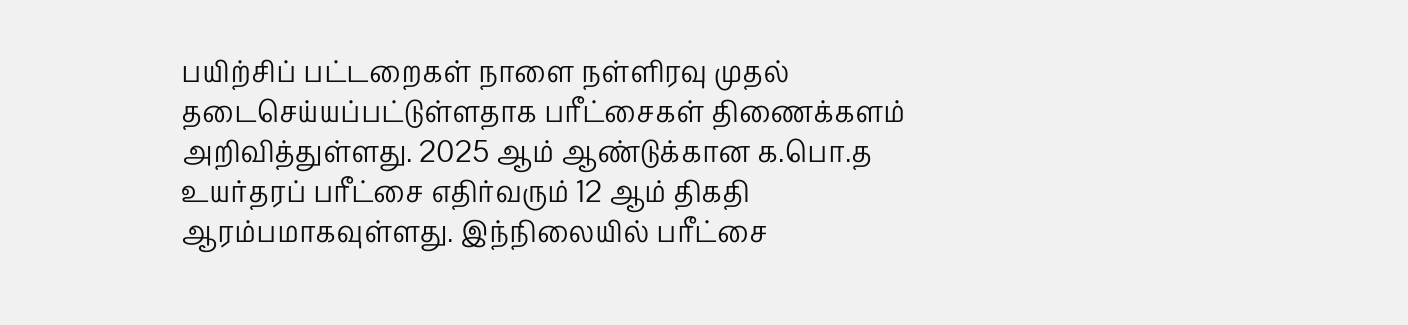பயிற்சிப் பட்டறைகள் நாளை நள்ளிரவு முதல் தடைசெய்யப்பட்டுள்ளதாக பரீட்சைகள் திணைக்களம் அறிவித்துள்ளது. 2025 ஆம் ஆண்டுக்கான க.பொ.த உயர்தரப் பரீட்சை எதிர்வரும் 12 ஆம் திகதி ஆரம்பமாகவுள்ளது. இந்நிலையில் பரீட்சை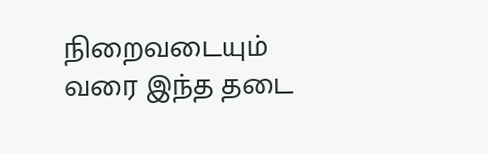நிறைவடையும் வரை இந்த தடை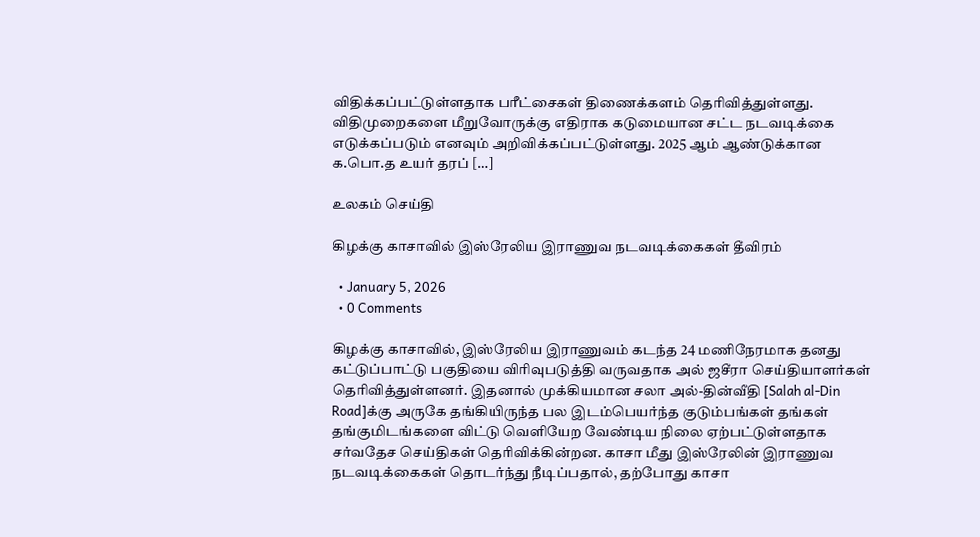விதிக்கப்பட்டுள்ளதாக பரீட்சைகள் திணைக்களம் தெரிவித்துள்ளது. விதிமுறைகளை மீறுவோருக்கு எதிராக கடுமையான சட்ட நடவடிக்கை எடுக்கப்படும் எனவும் அறிவிக்கப்பட்டுள்ளது. 2025 ஆம் ஆண்டுக்கான க.பொ.த உயர் தரப் […]

உலகம் செய்தி

கிழக்கு காசாவில் இஸ்ரேலிய இராணுவ நடவடிக்கைகள் தீவிரம்

  • January 5, 2026
  • 0 Comments

கிழக்கு காசாவில், இஸ்ரேலிய இராணுவம் கடந்த 24 மணிநேரமாக தனது கட்டுப்பாட்டு பகுதியை விரிவுபடுத்தி வருவதாக அல் ஜசீரா செய்தியாளர்கள் தெரிவித்துள்ளனர். இதனால் முக்கியமான சலா அல்-தின்வீதி [Salah al-Din Road]க்கு அருகே தங்கியிருந்த பல இடம்பெயர்ந்த குடும்பங்கள் தங்கள் தங்குமிடங்களை விட்டு வெளியேற வேண்டிய நிலை ஏற்பட்டுள்ளதாக சர்வதேச செய்திகள் தெரிவிக்கின்றன. காசா மீது இஸ்ரேலின் இராணுவ நடவடிக்கைகள் தொடர்ந்து நீடிப்பதால், தற்போது காசா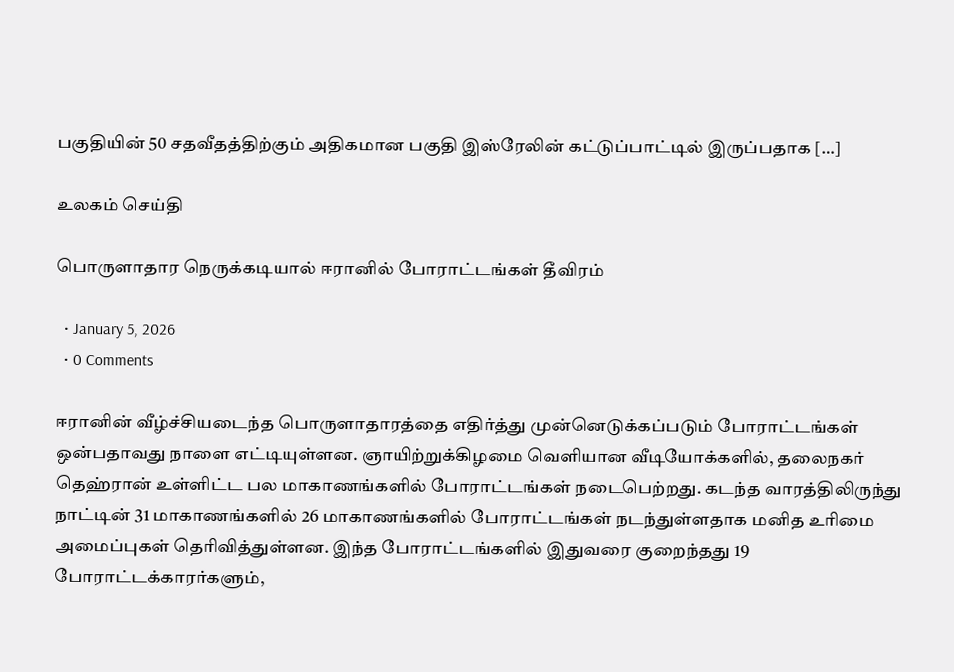பகுதியின் 50 சதவீதத்திற்கும் அதிகமான பகுதி இஸ்ரேலின் கட்டுப்பாட்டில் இருப்பதாக […]

உலகம் செய்தி

பொருளாதார நெருக்கடியால் ஈரானில் போராட்டங்கள் தீவிரம்

  • January 5, 2026
  • 0 Comments

ஈரானின் வீழ்ச்சியடைந்த பொருளாதாரத்தை எதிர்த்து முன்னெடுக்கப்படும் போராட்டங்கள் ஒன்பதாவது நாளை எட்டியுள்ளன. ஞாயிற்றுக்கிழமை வெளியான வீடியோக்களில், தலைநகர் தெஹ்ரான் உள்ளிட்ட பல மாகாணங்களில் போராட்டங்கள் நடைபெற்றது. கடந்த வாரத்திலிருந்து நாட்டின் 31 மாகாணங்களில் 26 மாகாணங்களில் போராட்டங்கள் நடந்துள்ளதாக மனித உரிமை அமைப்புகள் தெரிவித்துள்ளன. இந்த போராட்டங்களில் இதுவரை குறைந்தது 19 போராட்டக்காரர்களும்,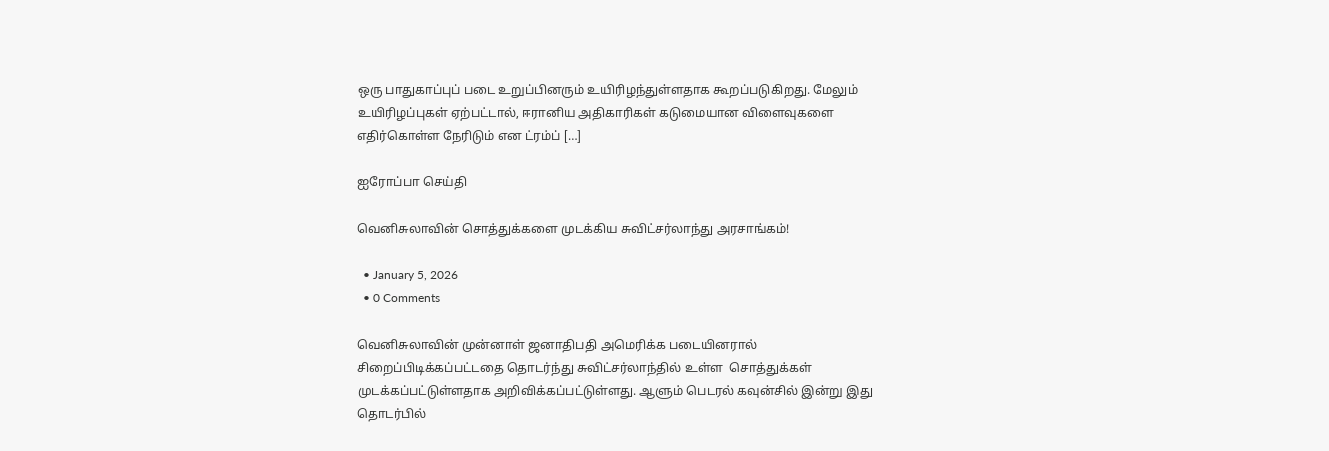ஒரு பாதுகாப்புப் படை உறுப்பினரும் உயிரிழந்துள்ளதாக கூறப்படுகிறது. மேலும் உயிரிழப்புகள் ஏற்பட்டால், ஈரானிய அதிகாரிகள் கடுமையான விளைவுகளை எதிர்கொள்ள நேரிடும் என ட்ரம்ப் […]

ஐரோப்பா செய்தி

வெனிசுலாவின் சொத்துக்களை முடக்கிய சுவிட்சர்லாந்து அரசாங்கம்!

  • January 5, 2026
  • 0 Comments

வெனிசுலாவின் முன்னாள் ஜனாதிபதி அமெரிக்க படையினரால் சிறைப்பிடிக்கப்பட்டதை தொடர்ந்து சுவிட்சர்லாந்தில் உள்ள  சொத்துக்கள் முடக்கப்பட்டுள்ளதாக அறிவிக்கப்பட்டுள்ளது. ஆளும் பெடரல் கவுன்சில் இன்று இது தொடர்பில்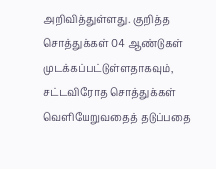அறிவித்துள்ளது. குறித்த சொத்துக்கள் 04 ஆண்டுகள் முடக்கப்பட்டுள்ளதாகவும்,  சட்டவிரோத சொத்துக்கள் வெளியேறுவதைத் தடுப்பதை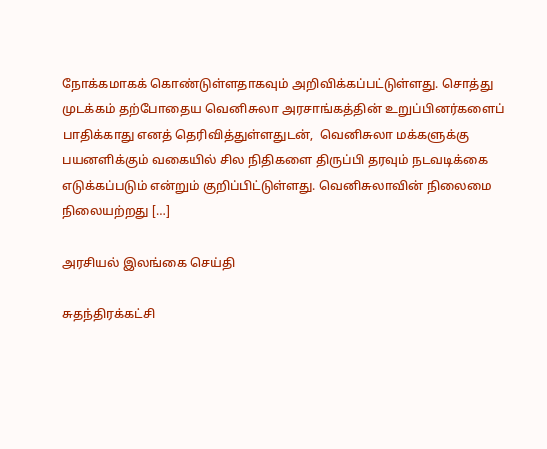நோக்கமாகக் கொண்டுள்ளதாகவும் அறிவிக்கப்பட்டுள்ளது. சொத்து முடக்கம் தற்போதைய வெனிசுலா அரசாங்கத்தின் உறுப்பினர்களைப் பாதிக்காது எனத் தெரிவித்துள்ளதுடன்,  வெனிசுலா மக்களுக்கு பயனளிக்கும் வகையில் சில நிதிகளை திருப்பி தரவும் நடவடிக்கை எடுக்கப்படும் என்றும் குறிப்பிட்டுள்ளது. வெனிசுலாவின் நிலைமை நிலையற்றது […]

அரசியல் இலங்கை செய்தி

சுதந்திரக்கட்சி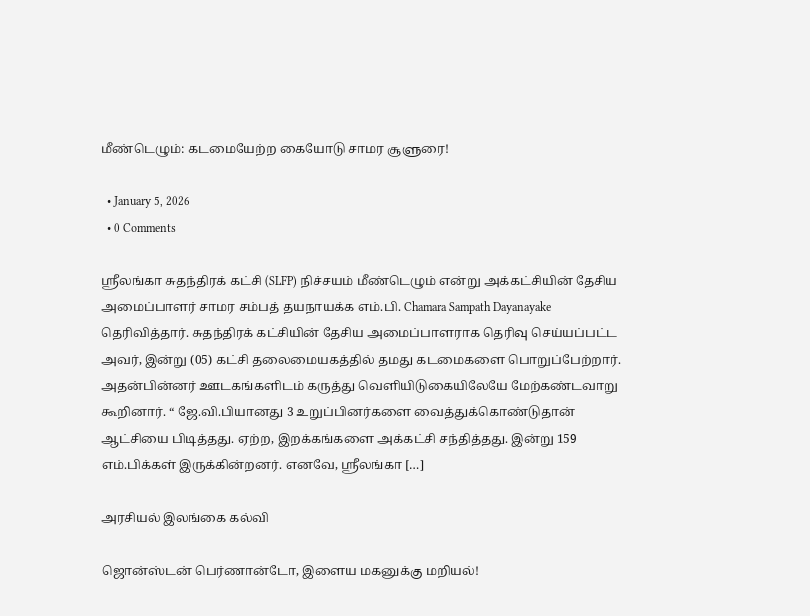மீண்டெழும்: கடமையேற்ற கையோடு சாமர சூளுரை!

  • January 5, 2026
  • 0 Comments

ஸ்ரீலங்கா சுதந்திரக் கட்சி (SLFP) நிச்சயம் மீண்டெழும் என்று அக்கட்சியின் தேசிய அமைப்பாளர் சாமர சம்பத் தயநாயக்க எம்.பி. Chamara Sampath Dayanayake தெரிவித்தார். சுதந்திரக் கட்சியின் தேசிய அமைப்பாளராக தெரிவு செய்யப்பட்ட அவர், இன்று (05) கட்சி தலைமையகத்தில் தமது கடமைகளை பொறுப்பேற்றார். அதன்பின்னர் ஊடகங்களிடம் கருத்து வெளியிடுகையிலேயே மேற்கண்டவாறு கூறினார். “ ஜே.வி.பியானது 3 உறுப்பினர்களை வைத்துக்கொண்டுதான் ஆட்சியை பிடித்தது. ஏற்ற, இறக்கங்களை அக்கட்சி சந்தித்தது. இன்று 159 எம்.பிக்கள் இருக்கின்றனர். எனவே, ஸ்ரீலங்கா […]

அரசியல் இலங்கை கல்வி

ஜொன்ஸ்டன் பெர்ணான்டோ, இளைய மகனுக்கு மறியல்!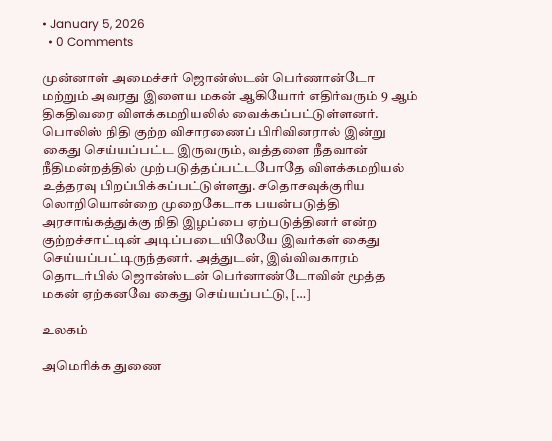• January 5, 2026
  • 0 Comments

முன்னாள் அமைச்சர் ஜொன்ஸ்டன் பெர்ணான்டோ மற்றும் அவரது இளைய மகன் ஆகியோர் எதிர்வரும் 9 ஆம் திகதிவரை விளக்கமறியலில் வைக்கப்பட்டுள்ளனர். பொலிஸ் நிதி குற்ற விசாரணைப் பிரிவினரால் இன்று கைது செய்யப்பட்ட இருவரும், வத்தளை நீதவான் நீதிமன்றத்தில் முற்படுத்தப்பட்டபோதே விளக்கமறியல் உத்தரவு பிறப்பிக்கப்பட்டுள்ளது. சதொசவுக்குரிய லொறியொன்றை முறைகேடாக பயன்படுத்தி அரசாங்கத்துக்கு நிதி இழப்பை ஏற்படுத்தினர் என்ற குற்றச்சாட்டின் அடிப்படையிலேயே இவர்கள் கைது செய்யப்பட்டிருந்தனர். அத்துடன், இவ்விவகாரம் தொடர்பில் ஜொன்ஸ்டன் பெர்னாண்டோவின் மூத்த மகன் ஏற்கனவே கைது செய்யப்பட்டு, […]

உலகம்

அமெரிக்க துணை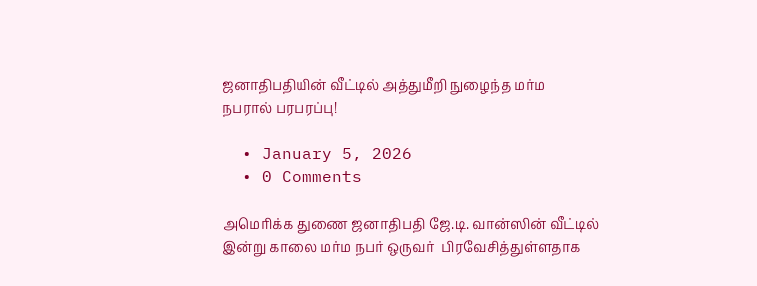ஜனாதிபதியின் வீட்டில் அத்துமீறி நுழைந்த மர்ம நபரால் பரபரப்பு!

  • January 5, 2026
  • 0 Comments

அமெரிக்க துணை ஜனாதிபதி ஜே.டி. வான்ஸின் வீட்டில் இன்று காலை மர்ம நபர் ஒருவர்  பிரவேசித்துள்ளதாக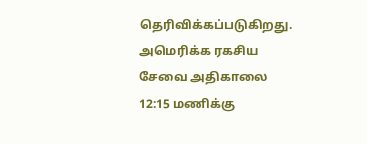தெரிவிக்கப்படுகிறது. அமெரிக்க ரகசிய சேவை அதிகாலை 12:15 மணிக்கு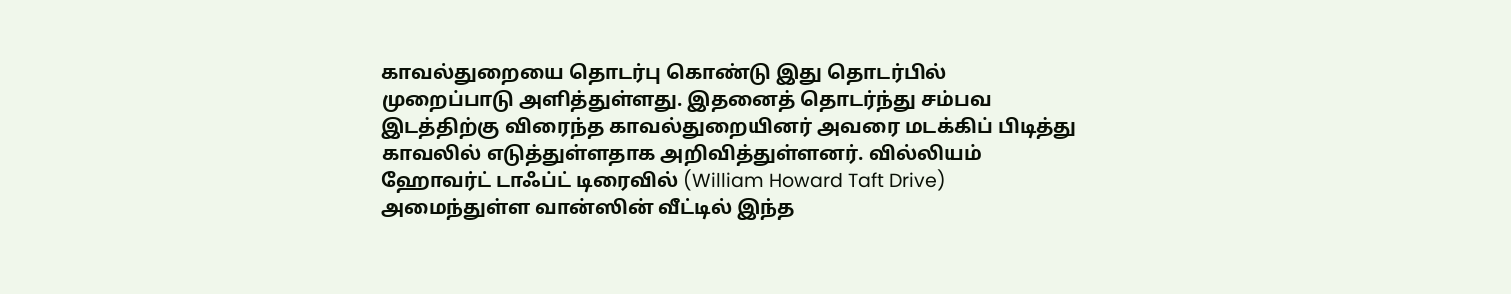காவல்துறையை தொடர்பு கொண்டு இது தொடர்பில் முறைப்பாடு அளித்துள்ளது. இதனைத் தொடர்ந்து சம்பவ இடத்திற்கு விரைந்த காவல்துறையினர் அவரை மடக்கிப் பிடித்து காவலில் எடுத்துள்ளதாக அறிவித்துள்ளனர். வில்லியம் ஹோவர்ட் டாஃப்ட் டிரைவில் (William Howard Taft Drive) அமைந்துள்ள வான்ஸின் வீட்டில் இந்த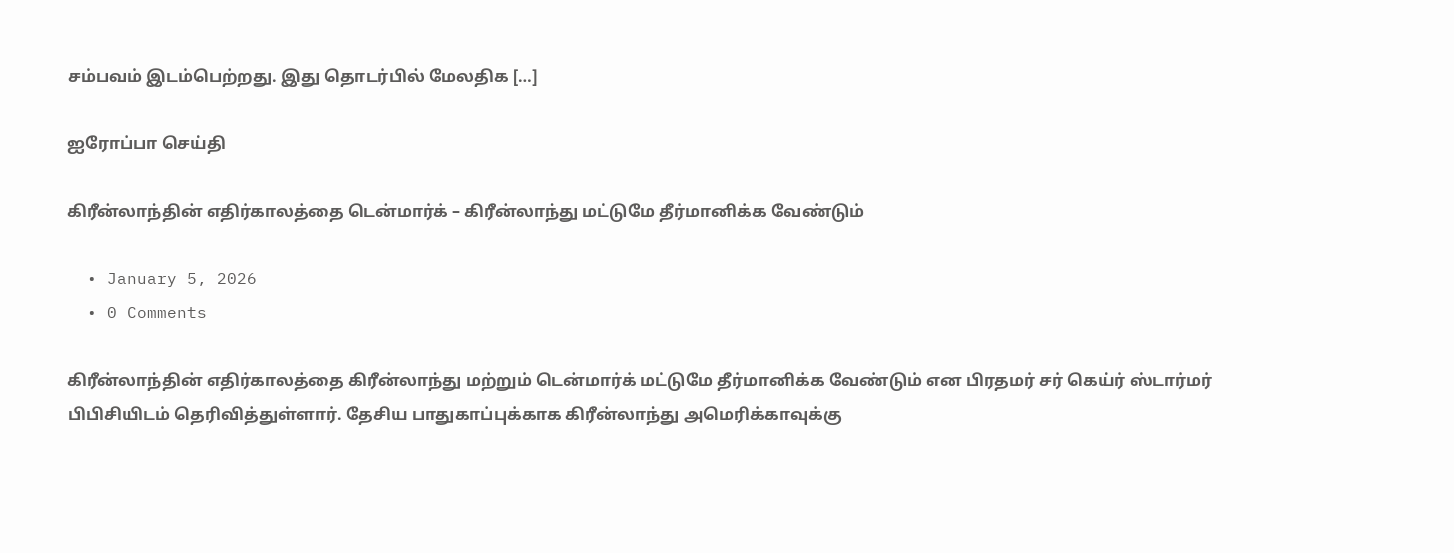சம்பவம் இடம்பெற்றது. இது தொடர்பில் மேலதிக […]

ஐரோப்பா செய்தி

கிரீன்லாந்தின் எதிர்காலத்தை டென்மார்க் – கிரீன்லாந்து மட்டுமே தீர்மானிக்க வேண்டும்

  • January 5, 2026
  • 0 Comments

கிரீன்லாந்தின் எதிர்காலத்தை கிரீன்லாந்து மற்றும் டென்மார்க் மட்டுமே தீர்மானிக்க வேண்டும் என பிரதமர் சர் கெய்ர் ஸ்டார்மர் பிபிசியிடம் தெரிவித்துள்ளார். தேசிய பாதுகாப்புக்காக கிரீன்லாந்து அமெரிக்காவுக்கு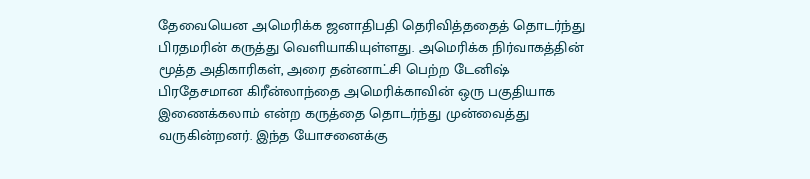தேவையென அமெரிக்க ஜனாதிபதி தெரிவித்ததைத் தொடர்ந்து பிரதமரின் கருத்து வெளியாகியுள்ளது. அமெரிக்க நிர்வாகத்தின் மூத்த அதிகாரிகள், அரை தன்னாட்சி பெற்ற டேனிஷ் பிரதேசமான கிரீன்லாந்தை அமெரிக்காவின் ஒரு பகுதியாக இணைக்கலாம் என்ற கருத்தை தொடர்ந்து முன்வைத்து வருகின்றனர். இந்த யோசனைக்கு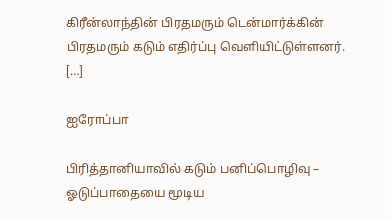கிரீன்லாந்தின் பிரதமரும் டென்மார்க்கின் பிரதமரும் கடும் எதிர்ப்பு வெளியிட்டுள்ளனர். […]

ஐரோப்பா

பிரித்தானியாவில் கடும் பனிப்பொழிவு – ஓடுப்பாதையை மூடிய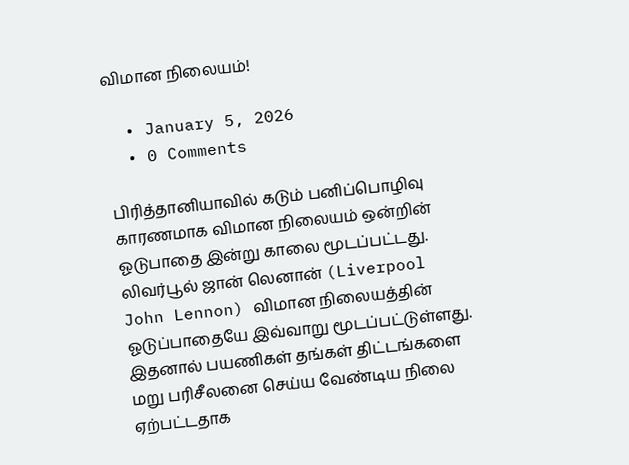விமான நிலையம்!

  • January 5, 2026
  • 0 Comments

பிரித்தானியாவில் கடும் பனிப்பொழிவு காரணமாக விமான நிலையம் ஒன்றின் ஓடுபாதை இன்று காலை மூடப்பட்டது. லிவர்பூல் ஜான் லெனான் (Liverpool John Lennon) விமான நிலையத்தின் ஓடுப்பாதையே இவ்வாறு மூடப்பட்டுள்ளது. இதனால் பயணிகள் தங்கள் திட்டங்களை மறு பரிசீலனை செய்ய வேண்டிய நிலை ஏற்பட்டதாக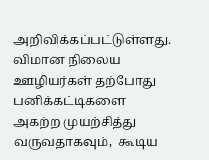அறிவிக்கப்பட்டுள்ளது. விமான நிலைய ஊழியர்கள் தற்போது  பனிக்கட்டிகளை அகற்ற முயற்சித்து வருவதாகவும்,  கூடிய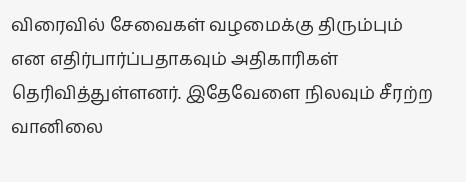விரைவில் சேவைகள் வழமைக்கு திரும்பும் என எதிர்பார்ப்பதாகவும் அதிகாரிகள் தெரிவித்துள்ளனர். இதேவேளை நிலவும் சீரற்ற வானிலை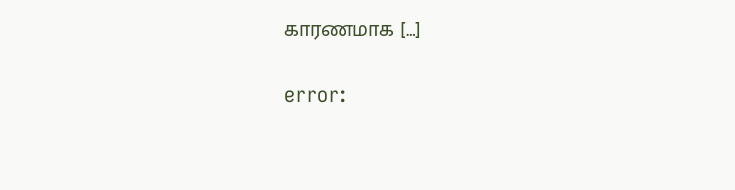காரணமாக […]

error: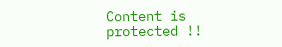Content is protected !!